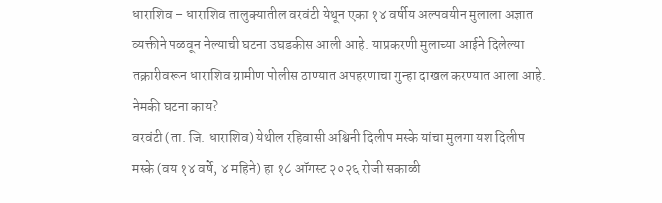धाराशिव – धाराशिव तालुक्यातील वरवंटी येथून एका १४ वर्षीय अल्पवयीन मुलाला अज्ञात व्यक्तीने पळवून नेल्याची घटना उघडकीस आली आहे. याप्रकरणी मुलाच्या आईने दिलेल्या तक्रारीवरून धाराशिव ग्रामीण पोलीस ठाण्यात अपहरणाचा गुन्हा दाखल करण्यात आला आहे.
नेमकी घटना काय?
वरवंटी (ता. जि. धाराशिव) येथील रहिवासी अश्विनी दिलीप मस्के यांचा मुलगा यश दिलीप मस्के (वय १४ वर्षे, ४ महिने) हा १८ ऑगस्ट २०२६ रोजी सकाळी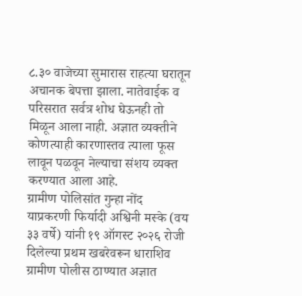८.३० वाजेच्या सुमारास राहत्या घरातून अचानक बेपत्ता झाला. नातेवाईक व परिसरात सर्वत्र शोध घेऊनही तो मिळून आला नाही. अज्ञात व्यक्तीने कोणत्याही कारणास्तव त्याला फूस लावून पळवून नेल्याचा संशय व्यक्त करण्यात आला आहे.
ग्रामीण पोलिसांत गुन्हा नोंद
याप्रकरणी फिर्यादी अश्विनी मस्के (वय ३३ वर्षे) यांनी १९ ऑगस्ट २०२६ रोजी दिलेल्या प्रथम खबरेवरून धाराशिव ग्रामीण पोलीस ठाण्यात अज्ञात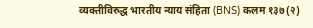व्यक्तीविरुद्ध भारतीय न्याय संहिता (BNS) कलम १३७(२)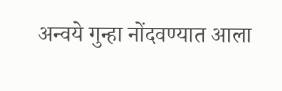अन्वये गुन्हा नोंदवण्यात आला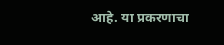आहे. या प्रकरणाचा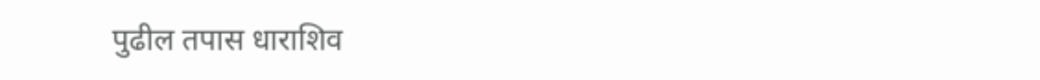पुढील तपास धाराशिव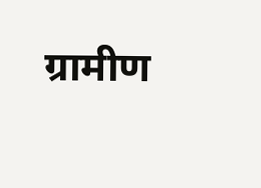ग्रामीण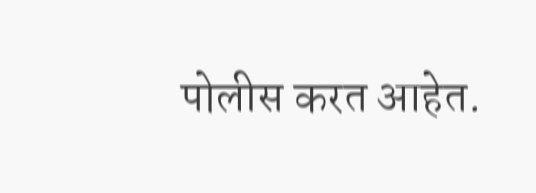पोलीस करत आहेत.